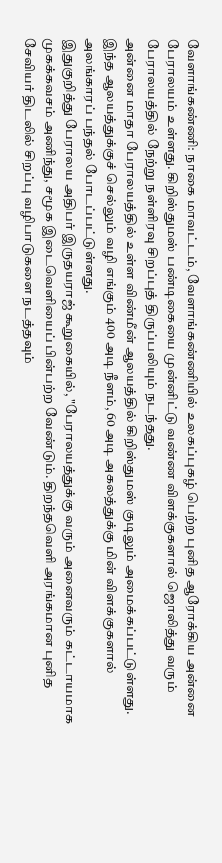வேளாங்கண்ணி: நாகை மாவட்டம், வேளாங்கண்ணியில் உலகப்புகழ் பெற்ற புனித ஆரோக்கிய அன்னை பேராலயம் உள்ளது. கிறிஸ்துமஸ் பண்டிகையை முன்னிட்டு வண்ண விளக்குகளால் ஜொலித்து வரும் பேராலயத்தில் நேற்று நள்ளிரவு சிறப்புத் திருப்பலியும் நடந்தது.
அன்னை மாதா பேராலயத்தில் உள்ள விண்மீன் ஆலயத்தில் கிறிஸ்துமஸ் குடிலும் அமைக்கப்பட்டுள்ளது. இந்த ஆலயத்துக்குச் செல்லும் வழி எங்கும் 400 அடி நீளம், 60 அடி அகலத்துக்கு மின் விளக்குகளால் அலங்காரப் பந்தல் போடப்பட்டுள்ளது.
இதுகுறித்து பேராலய அதிபர் இருதயராஜ் கூறுகையில், "பேராலயத்துக்கு வரும் அனைவரும் கட்டாயமாக முகக்கவசம் அணிந்து, சமூக இடைவெளியைப் பின்பற்ற வேண்டும். திறந்தவெளி அரங்கமான புனித சேவியர் திடலில் சிறப்பு வழிபாடுகளை நடத்தவும்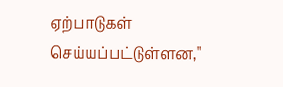ஏற்பாடுகள் செய்யப்பட்டுள்ளன,"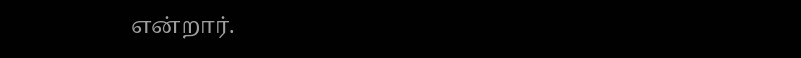என்றார்.